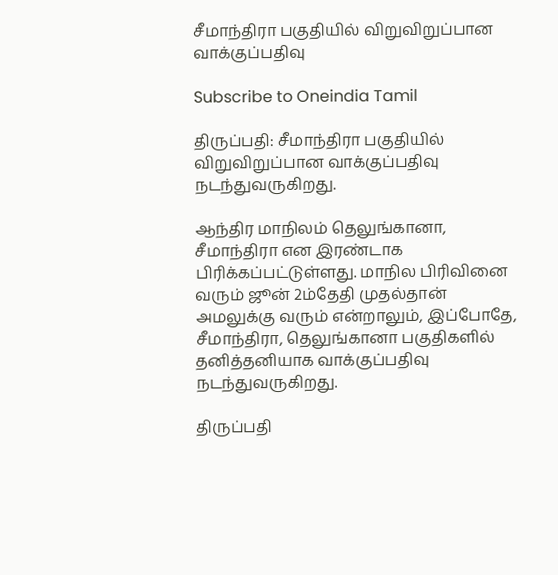சீமாந்திரா பகுதியில் விறுவிறுப்பான வாக்குப்பதிவு

Subscribe to Oneindia Tamil

திருப்பதி: சீமாந்திரா பகுதியில் விறுவிறுப்பான வாக்குப்பதிவு நடந்துவருகிறது.

ஆந்திர மாநிலம் தெலுங்கானா, சீமாந்திரா என இரண்டாக பிரிக்கப்பட்டுள்ளது. மாநில பிரிவினை வரும் ஜூன் 2ம்தேதி முதல்தான் அமலுக்கு வரும் என்றாலும், இப்போதே, சீமாந்திரா, தெலுங்கானா பகுதிகளில் தனித்தனியாக வாக்குப்பதிவு நடந்துவருகிறது.

திருப்பதி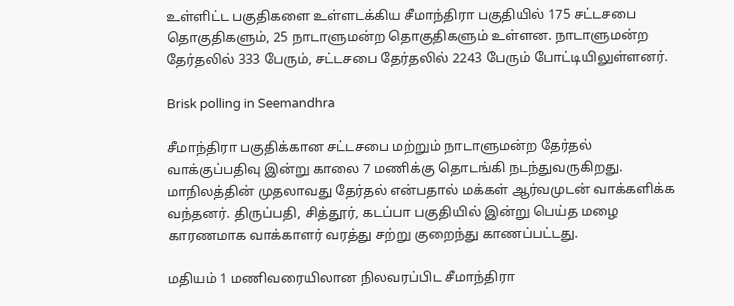உள்ளிட்ட பகுதிகளை உள்ளடக்கிய சீமாந்திரா பகுதியில் 175 சட்டசபை தொகுதிகளும், 25 நாடாளுமன்ற தொகுதிகளும் உள்ளன. நாடாளுமன்ற தேர்தலில் 333 பேரும், சட்டசபை தேர்தலில் 2243 பேரும் போட்டியிலுள்ளனர்.

Brisk polling in Seemandhra

சீமாந்திரா பகுதிக்கான சட்டசபை மற்றும் நாடாளுமன்ற தேர்தல் வாக்குப்பதிவு இன்று காலை 7 மணிக்கு தொடங்கி நடந்துவருகிறது. மாநிலத்தின் முதலாவது தேர்தல் என்பதால் மக்கள் ஆர்வமுடன் வாக்களிக்க வந்தனர். திருப்பதி, சித்தூர், கடப்பா பகுதியில் இன்று பெய்த மழை காரணமாக வாக்காளர் வரத்து சற்று குறைந்து காணப்பட்டது.

மதியம் 1 மணிவரையிலான நிலவரப்பிட சீமாந்திரா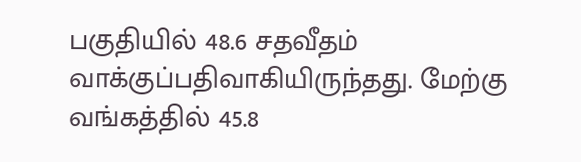பகுதியில் 48.6 சதவீதம் வாக்குப்பதிவாகியிருந்தது. மேற்கு வங்கத்தில் 45.8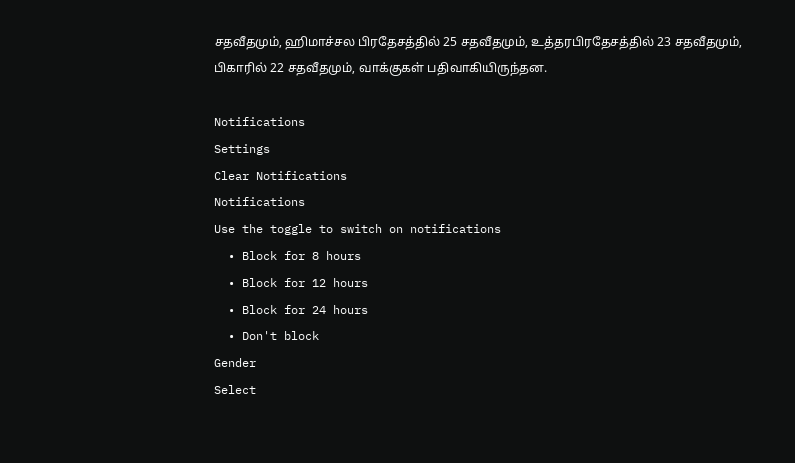சதவீதமும், ஹிமாச்சல பிரதேசத்தில் 25 சதவீதமும், உத்தரபிரதேசத்தில் 23 சதவீதமும், பிகாரில் 22 சதவீதமும், வாக்குகள் பதிவாகியிருந்தன.

Notifications
Settings
Clear Notifications
Notifications
Use the toggle to switch on notifications
  • Block for 8 hours
  • Block for 12 hours
  • Block for 24 hours
  • Don't block
Gender
Select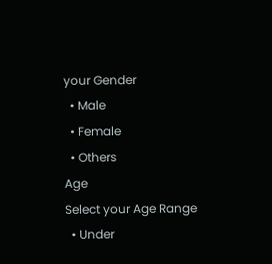your Gender
  • Male
  • Female
  • Others
Age
Select your Age Range
  • Under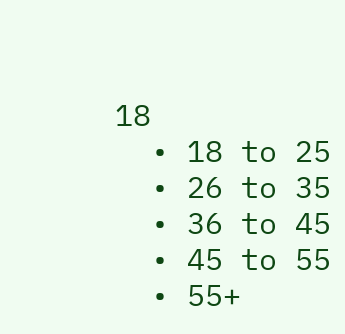18
  • 18 to 25
  • 26 to 35
  • 36 to 45
  • 45 to 55
  • 55+